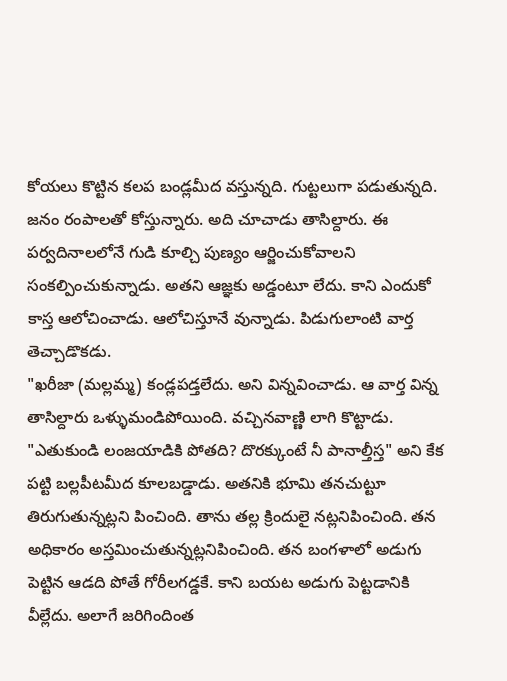కోయలు కొట్టిన కలప బండ్లమీద వస్తున్నది. గుట్టలుగా పడుతున్నది. జనం రంపాలతో కోస్తున్నారు. అది చూచాడు తాసిల్దారు. ఈ పర్వదినాలలోనే గుడి కూల్చి పుణ్యం ఆర్జించుకోవాలని సంకల్పించుకున్నాడు. అతని ఆజ్ఞకు అడ్డంటూ లేదు. కాని ఎందుకో కాస్త ఆలోచించాడు. ఆలోచిస్తూనే వున్నాడు. పిడుగులాంటి వార్త తెచ్చాడొకడు.
"ఖరీజా (మల్లమ్మ) కండ్లపడ్తలేదు. అని విన్నవించాడు. ఆ వార్త విన్న తాసిల్దారు ఒళ్ళుమండిపోయింది. వచ్చినవాణ్ణి లాగి కొట్టాడు. "ఎతుకుండి లంజయాడికి పోతది? దొరక్కుంటే నీ పానాల్తీస్త" అని కేక పట్టి బల్లపీటమీద కూలబడ్డాడు. అతనికి భూమి తనచుట్టూ తిరుగుతున్నట్లని పించింది. తాను తల్ల క్రిందులై నట్లనిపించింది. తన అధికారం అస్తమించుతున్నట్లనిపించింది. తన బంగళాలో అడుగు పెట్టిన ఆడది పోతే గోరీలగడ్డకే. కాని బయట అడుగు పెట్టడానికి వీల్లేదు. అలాగే జరిగిందింత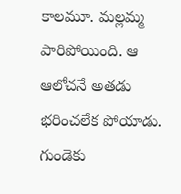కాలమూ. మల్లమ్మ పారిపోయింది. ఆ ఆలోచనే అతడు భరించలేక పోయాడు. గుండెకు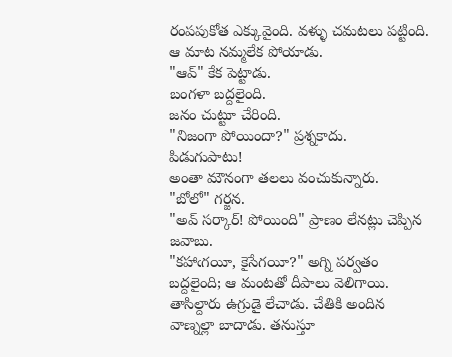రంపపుకోత ఎక్కువైంది. వళ్ళు చమటలు పట్టింది. ఆ మాట నమ్మలేక పోయాడు.
"ఆవ్" కేక పెట్టాడు.
బంగళా బద్దలైంది.
జనం చుట్టూ చేరింది.
"నిజంగా పోయిందా?" ప్రశ్నకాదు.
పిడుగుపాటు!
అంతా మౌనంగా తలలు వంచుకున్నారు.
"బోలో" గర్జన.
"అవ్ సర్కార్! పోయింది" ప్రాణం లేనట్లు చెప్పిన జవాబు.
"కహాఁగయీ, కైసేగయీ?" అగ్ని పర్వతం బద్దలైంది; ఆ మంటతో దీపాలు వెలిగాయి. తాసిల్దారు ఉగ్రుడై లేచాడు. చేతికి అందిన వాణ్నల్లా బాదాడు. తనుస్తూ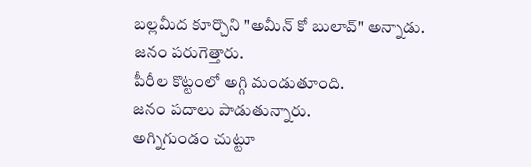బల్లమీద కూర్చొని "అమీన్ కో బులావ్" అన్నాడు.
జనం పరుగెత్తారు.
పీరీల కొట్టంలో అగ్గి మండుతూంది.
జనం పదాలు పాడుతున్నారు.
అగ్నిగుండం చుట్టూ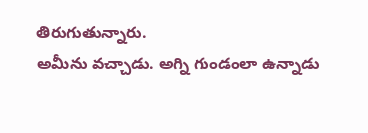తిరుగుతున్నారు.
అమీను వచ్చాడు. అగ్ని గుండంలా ఉన్నాడు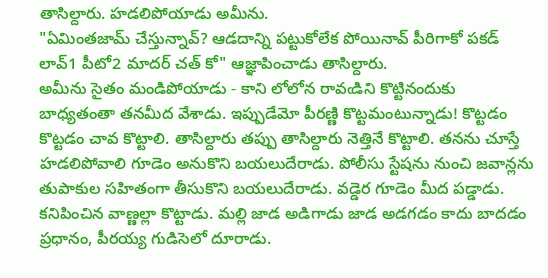తాసిల్దారు. హడలిపోయాడు అమీను.
"ఏమింతజామ్ చేస్తున్నావ్? ఆడదాన్ని పట్టుకోలేక పోయినావ్ పీరిగాకో పకడ్ లావ్1 పీటో2 మాదర్ చత్ కో" ఆజ్ఞాపించాడు తాసిల్దారు.
అమీను సైతం మండిపోయాడు - కాని లోలోన రావఁడిని కొట్టినందుకు బాధ్యతంతా తనమీద వేశాడు. ఇప్పుడేమో పీరణ్ణి కొట్టమంటున్నాడు! కొట్టడం కొట్టడం చావ కొట్టాలి. తాసిల్దారు తప్పు తాసిల్దారు నెత్తినే కొట్టాలి. తనను చూస్తే హడలిపోవాలి గూడెం అనుకొని బయలుదేరాడు. పోలీసు స్టేషను నుంచి జవాన్లను తుపాకుల సహితంగా తీసుకొని బయలుదేరాడు. వడ్డెర గూడెం మీద పడ్డాడు. కనిపించిన వాణ్ణల్లా కొట్టాడు. మల్లి జాడ అడిగాడు జాడ అడగడం కాదు బాదడం ప్రధానం, పీరయ్య గుడిసెలో దూరాడు.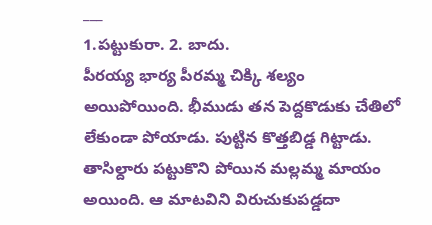___
1.పట్టుకురా. 2. బాదు.
పీరయ్య భార్య పీరమ్మ చిక్కి శల్యం అయిపోయింది. భీముడు తన పెద్దకొడుకు చేతిలో లేకుండా పోయాడు. పుట్టిన కొత్తబిడ్డ గిట్టాడు. తాసిల్దారు పట్టుకొని పోయిన మల్లమ్మ మాయం అయింది. ఆ మాటవిని విరుచుకుపడ్డదా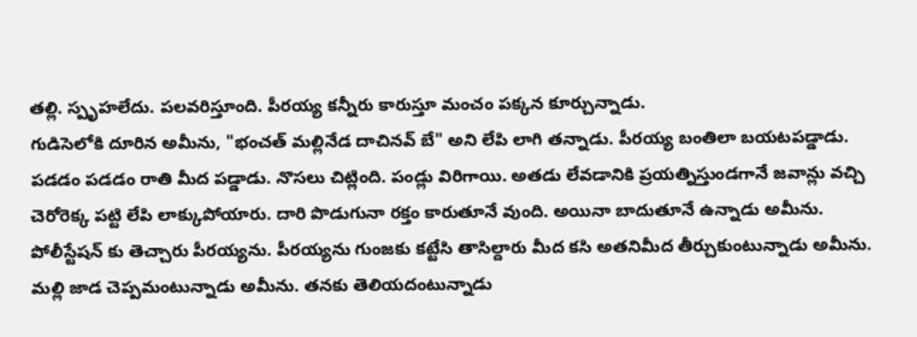తల్లి. స్పృహలేదు. పలవరిస్తూంది. పీరయ్య కన్నీరు కారుస్తూ మంచం పక్కన కూర్చున్నాడు.
గుడిసెలోకి దూరిన అమీను, "భంచత్ మల్లినేడ దాచినవ్ బే" అని లేపి లాగి తన్నాడు. పీరయ్య బంతిలా బయటపడ్డాడు. పడడం పడడం రాతి మీద పడ్డాడు. నొసలు చిట్లింది. పండ్లు విరిగాయి. అతడు లేవడానికి ప్రయత్నిస్తుండగానే జవాన్లు వచ్చి చెరోరెక్క పట్టి లేపి లాక్కుపోయారు. దారి పొడుగునా రక్తం కారుతూనే వుంది. అయినా బాదుతూనే ఉన్నాడు అమీను. పోలీస్టేషన్ కు తెచ్చారు పీరయ్యను. పీరయ్యను గుంజకు కట్టేసి తాసిల్దారు మీద కసి అతనిమీద తీర్చుకుంటున్నాడు అమీను. మల్లి జాడ చెప్పమంటున్నాడు అమీను. తనకు తెలియదంటున్నాడు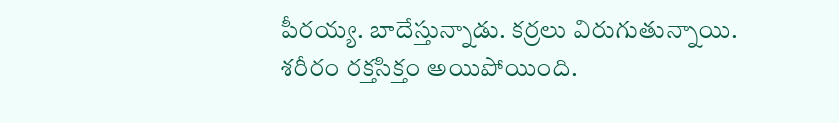పీరయ్య. బాదేస్తున్నాడు. కర్రలు విరుగుతున్నాయి. శరీరం రక్తసిక్తం అయిపోయింది.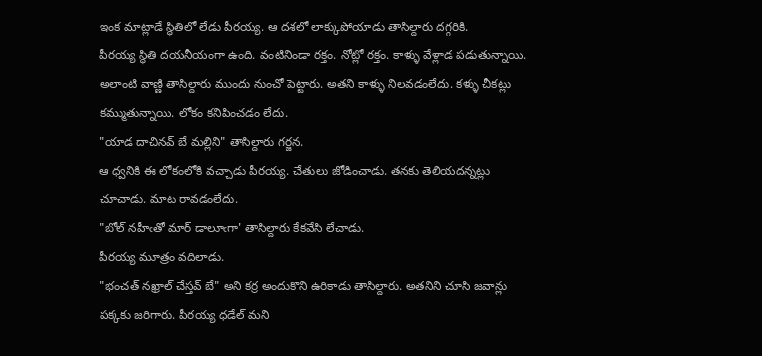ఇంక మాట్లాడే స్థితిలో లేడు పీరయ్య. ఆ దశలో లాక్కుపోయాడు తాసిల్దారు దగ్గరికి.
పీరయ్య స్థితి దయనీయంగా ఉంది. వంటినిండా రక్తం. నోట్లో రక్తం. కాళ్ళు వేళ్లాడ పడుతున్నాయి. అలాంటి వాణ్ణి తాసిల్దారు ముందు నుంచో పెట్టారు. అతని కాళ్ళు నిలవడంలేదు. కళ్ళు చీకట్లు కమ్ముతున్నాయి. లోకం కనిపించడం లేదు.
"యాడ దాచినవ్ బే మల్లిని" తాసిల్దారు గర్జన.
ఆ ధ్వనికి ఈ లోకంలోకి వచ్చాడు పీరయ్య. చేతులు జోడించాడు. తనకు తెలియదన్నట్లు చూచాడు. మాట రావడంలేదు.
"బోల్ నహీఁతో మార్ డాలూఁగా' తాసిల్దారు కేకవేసి లేచాడు.
పీరయ్య మూత్రం వదిలాడు.
"భంచత్ నఖ్రాల్ చేస్తవ్ బే" అని కర్ర అందుకొని ఉరికాడు తాసిల్దారు. అతనిని చూసి జవాన్లు పక్కకు జరిగారు. పీరయ్య ధడేల్ మని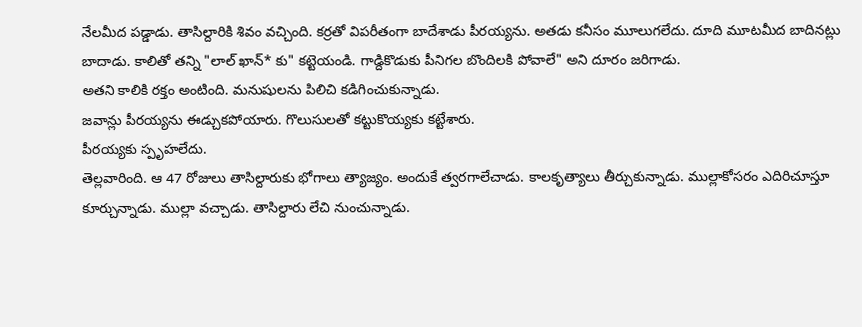నేలమీద పడ్డాడు. తాసిల్దారికి శివం వచ్చింది. కర్రతో విపరీతంగా బాదేశాడు పీరయ్యను. అతడు కనీసం మూలుగలేదు. దూది మూటమీద బాదినట్లు బాదాడు. కాలితో తన్ని "లాల్ ఖాన్* కు" కట్టెయండి. గాడ్దికొడుకు పీనిగల బొందిలకి పోవాలే" అని దూరం జరిగాడు.
అతని కాలికి రక్తం అంటింది. మనుషులను పిలిచి కడిగించుకున్నాడు.
జవాన్లు పీరయ్యను ఈడ్చుకపోయారు. గొలుసులతో కట్టుకొయ్యకు కట్టేశారు.
పీరయ్యకు స్పృహలేదు.
తెల్లవారింది. ఆ 47 రోజులు తాసిల్దారుకు భోగాలు త్యాజ్యం. అందుకే త్వరగాలేచాడు. కాలకృత్యాలు తీర్చుకున్నాడు. ముల్లాకోసరం ఎదిరిచూస్తూ కూర్చున్నాడు. ముల్లా వచ్చాడు. తాసిల్దారు లేచి నుంచున్నాడు.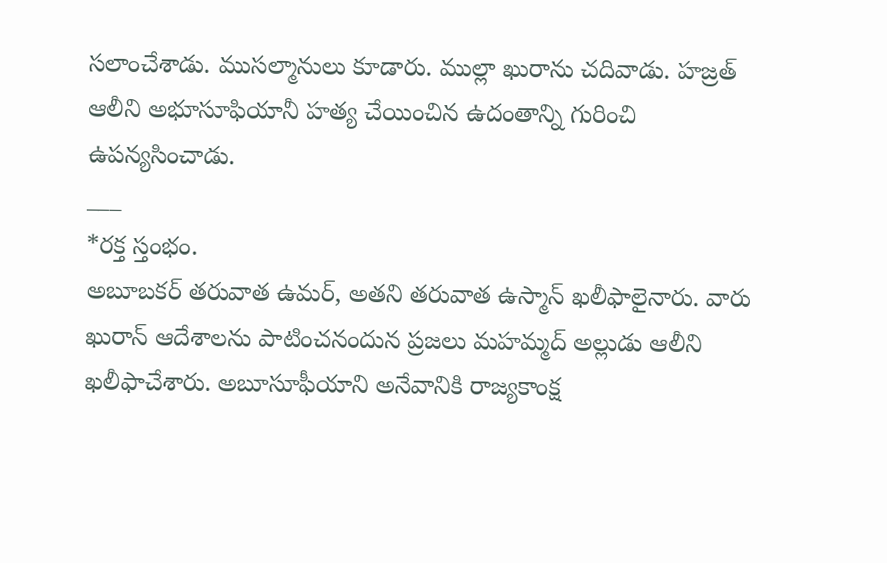సలాంచేశాడు. ముసల్మానులు కూడారు. ముల్లా ఖురాను చదివాడు. హజ్రత్ ఆలీని అభూసూఫియానీ హత్య చేయించిన ఉదంతాన్ని గురించి ఉపన్యసించాడు.
___
*రక్త స్తంభం.
అబూబకర్ తరువాత ఉమర్, అతని తరువాత ఉస్మాన్ ఖలీఫాలైనారు. వారు ఖురాన్ ఆదేశాలను పాటించనందున ప్రజలు మహమ్మద్ అల్లుడు ఆలీని ఖలీఫాచేశారు. అబూసూఫీయాని అనేవానికి రాజ్యకాంక్ష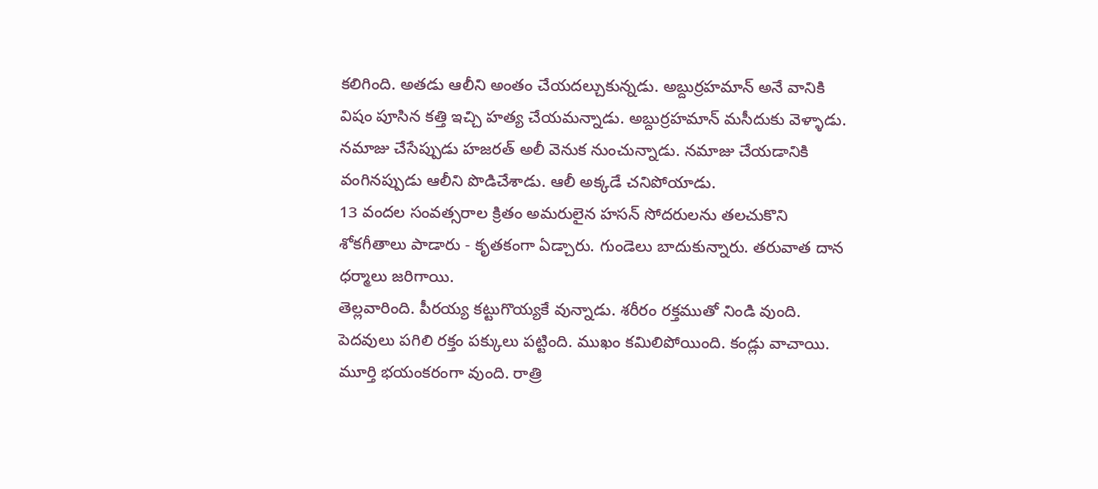కలిగింది. అతడు ఆలీని అంతం చేయదల్చుకున్నడు. అబ్దుర్రహమాన్ అనే వానికి విషం పూసిన కత్తి ఇచ్చి హత్య చేయమన్నాడు. అబ్దుర్రహమాన్ మసీదుకు వెళ్ళాడు. నమాజు చేసేప్పుడు హజరత్ అలీ వెనుక నుంచున్నాడు. నమాజు చేయడానికి వంగినప్పుడు ఆలీని పొడిచేశాడు. ఆలీ అక్కడే చనిపోయాడు.
13 వందల సంవత్సరాల క్రితం అమరులైన హసన్ సోదరులను తలచుకొని శోకగీతాలు పాడారు - కృతకంగా ఏడ్చారు. గుండెలు బాదుకున్నారు. తరువాత దాన ధర్మాలు జరిగాయి.
తెల్లవారింది. పీరయ్య కట్టుగొయ్యకే వున్నాడు. శరీరం రక్తముతో నిండి వుంది. పెదవులు పగిలి రక్తం పక్కులు పట్టింది. ముఖం కమిలిపోయింది. కండ్లు వాచాయి. మూర్తి భయంకరంగా వుంది. రాత్రి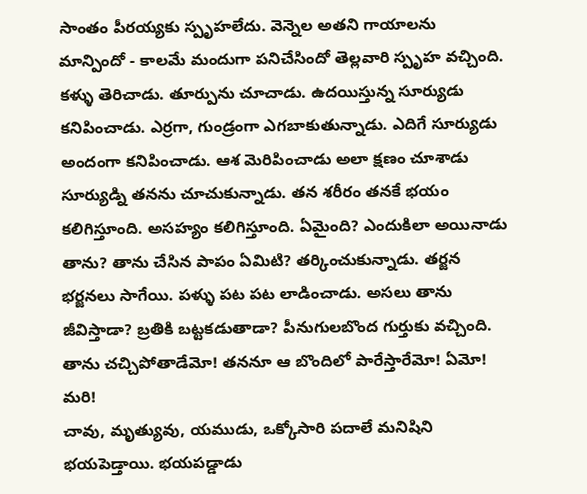సాంతం పీరయ్యకు స్పృహలేదు. వెన్నెల అతని గాయాలను మాన్పిందో - కాలమే మందుగా పనిచేసిందో తెల్లవారి స్పృహ వచ్చింది. కళ్ళు తెరిచాడు. తూర్పును చూచాడు. ఉదయిస్తున్న సూర్యుడు కనిపించాడు. ఎర్రగా, గుండ్రంగా ఎగబాకుతున్నాడు. ఎదిగే సూర్యుడు అందంగా కనిపించాడు. ఆశ మెరిపించాడు అలా క్షణం చూశాడు సూర్యుడ్ని తనను చూచుకున్నాడు. తన శరీరం తనకే భయం కలిగిస్తూంది. అసహ్యం కలిగిస్తూంది. ఏమైంది? ఎందుకిలా అయినాడు తాను? తాను చేసిన పాపం ఏమిటి? తర్కించుకున్నాడు. తర్జన భర్జనలు సాగేయి. పళ్ళు పట పట లాడించాడు. అసలు తాను జీవిస్తాడా? బ్రతికి బట్టకడుతాడా? పీనుగులబొంద గుర్తుకు వచ్చింది. తాను చచ్చిపోతాడేమో! తననూ ఆ బొందిలో పారేస్తారేమో! ఏమో! మరి!
చావు, మృత్యువు, యముడు, ఒక్కోసారి పదాలే మనిషిని భయపెడ్తాయి. భయపడ్డాడు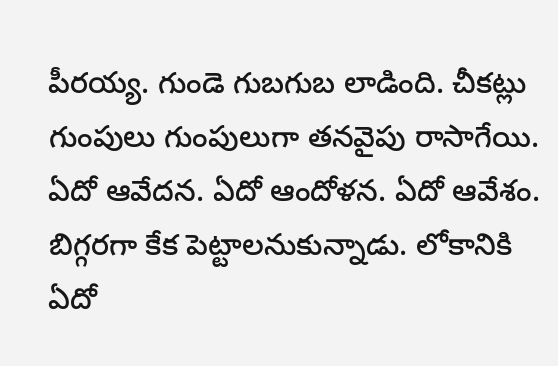పీరయ్య. గుండె గుబగుబ లాడింది. చీకట్లు గుంపులు గుంపులుగా తనవైపు రాసాగేయి. ఏదో ఆవేదన. ఏదో ఆందోళన. ఏదో ఆవేశం. బిగ్గరగా కేక పెట్టాలనుకున్నాడు. లోకానికి ఏదో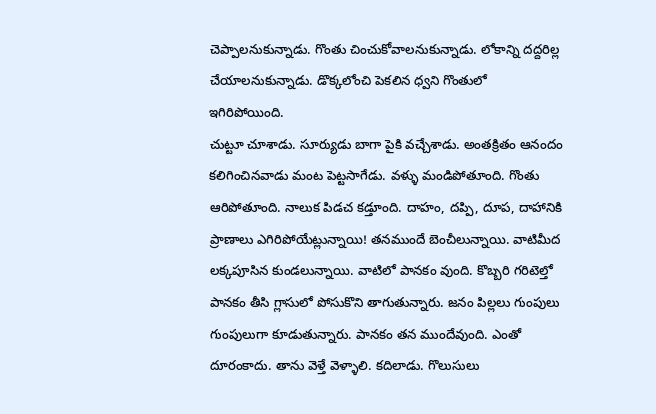చెప్పాలనుకున్నాడు. గొంతు చించుకోవాలనుకున్నాడు. లోకాన్ని దద్దరిల్ల చేయాలనుకున్నాడు. డొక్కలోంచి పెకలిన ధ్వని గొంతులో ఇగిరిపోయింది.
చుట్టూ చూశాడు. సూర్యుడు బాగా పైకి వచ్చేశాడు. అంతక్రితం ఆనందం కలిగించినవాడు మంట పెట్టసాగేడు. వళ్ళు మండిపోతూంది. గొంతు ఆరిపోతూంది. నాలుక పిడచ కడ్తూంది. దాహం, దప్పి, దూప, దాహానికి ప్రాణాలు ఎగిరిపోయేట్లున్నాయి! తనముందే బెంచీలున్నాయి. వాటిమీద లక్కపూసిన కుండలున్నాయి. వాటిలో పానకం వుంది. కొబ్బరి గరిటెల్తో పానకం తీసి గ్లాసులో పోసుకొని తాగుతున్నారు. జనం పిల్లలు గుంపులు గుంపులుగా కూడుతున్నారు. పానకం తన ముందేవుంది. ఎంతో దూరంకాదు. తాను వెళ్తే వెళ్ళాలి. కదిలాడు. గొలుసులు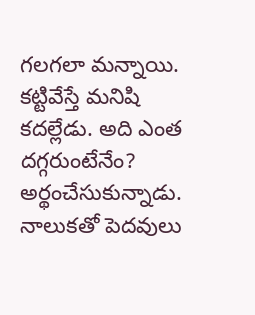గలగలా మన్నాయి. కట్టివేస్తే మనిషి కదల్లేడు. అది ఎంత దగ్గరుంటేనేం? అర్థంచేసుకున్నాడు. నాలుకతో పెదవులు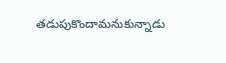తడుపుకొందామనుకున్నాడు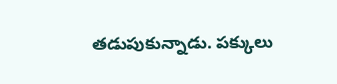తడుపుకున్నాడు. పక్కులు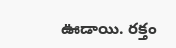ఊడాయి. రక్తం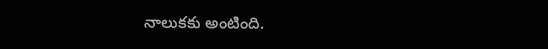నాలుకకు అంటింది.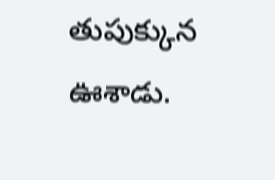తుపుక్కున ఊశాడు.